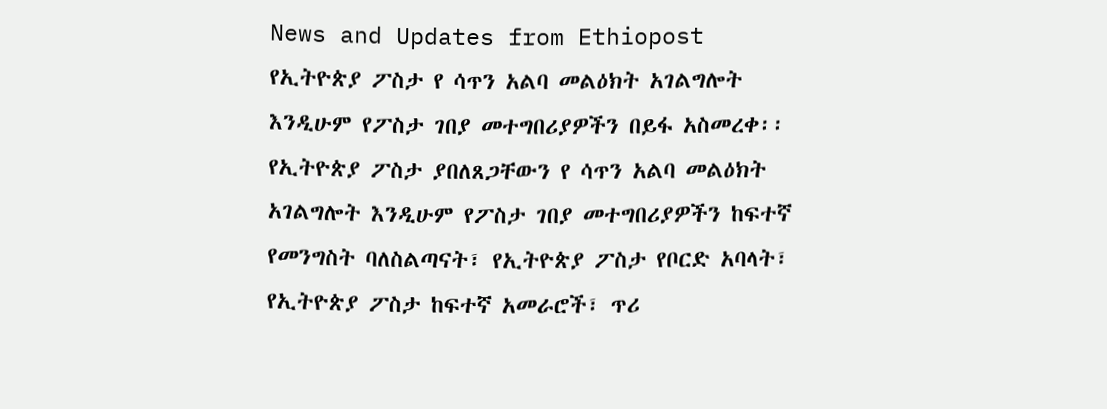News and Updates from Ethiopost
የኢትዮጵያ ፖስታ የ ሳጥን አልባ መልዕክት አገልግሎት እንዲሁም የፖስታ ገበያ መተግበሪያዎችን በይፋ አስመረቀ፡፡
የኢትዮጵያ ፖስታ ያበለጸጋቸውን የ ሳጥን አልባ መልዕክት አገልግሎት እንዲሁም የፖስታ ገበያ መተግበሪያዎችን ከፍተኛ የመንግስት ባለስልጣናት፣ የኢትዮጵያ ፖስታ የቦርድ አባላት፣ የኢትዮጵያ ፖስታ ከፍተኛ አመራሮች፣ ጥሪ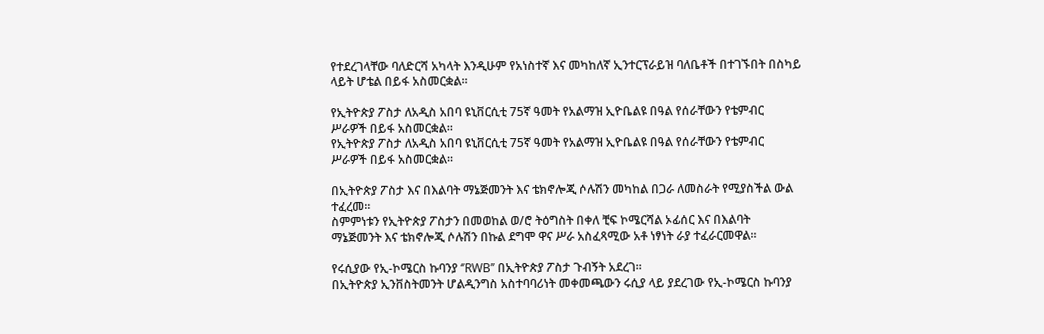የተደረገላቸው ባለድርሻ አካላት እንዲሁም የአነስተኛ እና መካከለኛ ኢንተርፕራይዝ ባለቤቶች በተገኙበት በስካይ ላይት ሆቴል በይፋ አስመርቋል፡፡

የኢትዮጵያ ፖስታ ለአዲስ አበባ ዩኒቨርሲቲ 75ኛ ዓመት የአልማዝ ኢዮቤልዩ በዓል የሰራቸውን የቴምብር ሥራዎች በይፋ አስመርቋል።
የኢትዮጵያ ፖስታ ለአዲስ አበባ ዩኒቨርሲቲ 75ኛ ዓመት የአልማዝ ኢዮቤልዩ በዓል የሰራቸውን የቴምብር ሥራዎች በይፋ አስመርቋል።

በኢትዮጵያ ፖስታ እና በእልባት ማኔጅመንት እና ቴክኖሎጂ ሶሉሽን መካከል በጋራ ለመስራት የሚያስችል ውል ተፈረመ፡፡
ስምምነቱን የኢትዮጵያ ፖስታን በመወከል ወ/ሮ ትዕግስት በቀለ ቺፍ ኮሜርሻል ኦፊሰር እና በእልባት ማኔጅመንት እና ቴክኖሎጂ ሶሉሽን በኩል ደግሞ ዋና ሥራ አስፈጻሚው አቶ ነፃነት ራያ ተፈራርመዋል፡፡

የሩሲያው የኢ-ኮሜርስ ኩባንያ ‘’RWB’’ በኢትዮጵያ ፖስታ ጉብኝት አደረገ።
በኢትዮጵያ ኢንቨስትመንት ሆልዲንግስ አስተባባሪነት መቀመጫውን ሩሲያ ላይ ያደረገው የኢ-ኮሜርስ ኩባንያ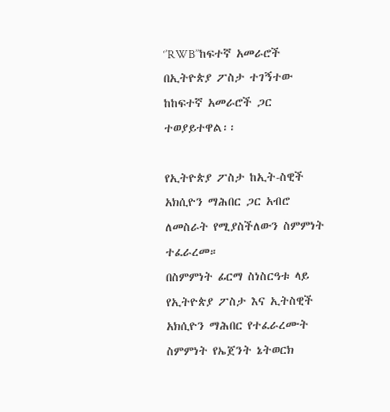‘’RWB’’ከፍተኛ አመራሮች በኢትዮጵያ ፖስታ ተገኝተው ከከፍተኛ አመራሮች ጋር ተወያይተዋል፡፡

የኢትዮጵያ ፖስታ ከኢት-ስዊች አክሲዮን ማሕበር ጋር አብሮ ለመስራት የሚያስችለውን ስምምነት ተፈራረመ።
በስምምነት ፊርማ ስነስርዓቱ ላይ የኢትዮጵያ ፖስታ እና ኢትስዊች አክሲዮን ማሕበር የተፈራረሙት ስምምነት የኤጀንት ኔትወርክ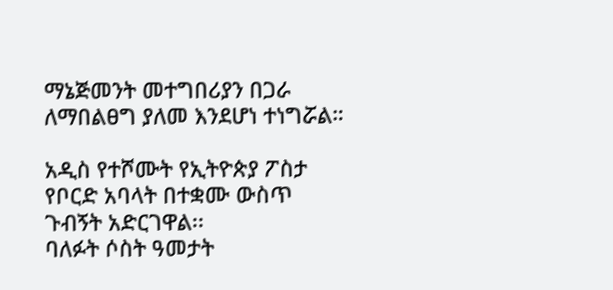ማኔጅመንት መተግበሪያን በጋራ ለማበልፀግ ያለመ እንደሆነ ተነግሯል።

አዲስ የተሾሙት የኢትዮጵያ ፖስታ የቦርድ አባላት በተቋሙ ውስጥ ጉብኝት አድርገዋል፡፡
ባለፉት ሶስት ዓመታት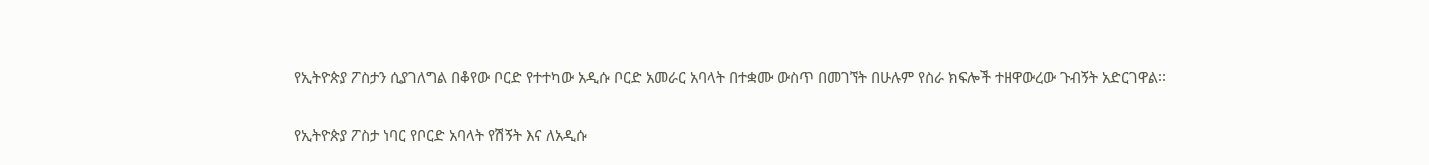የኢትዮጵያ ፖስታን ሲያገለግል በቆየው ቦርድ የተተካው አዲሱ ቦርድ አመራር አባላት በተቋሙ ውስጥ በመገኘት በሁሉም የስራ ክፍሎች ተዘዋውረው ጉብኝት አድርገዋል፡፡

የኢትዮጵያ ፖስታ ነባር የቦርድ አባላት የሽኝት እና ለአዲሱ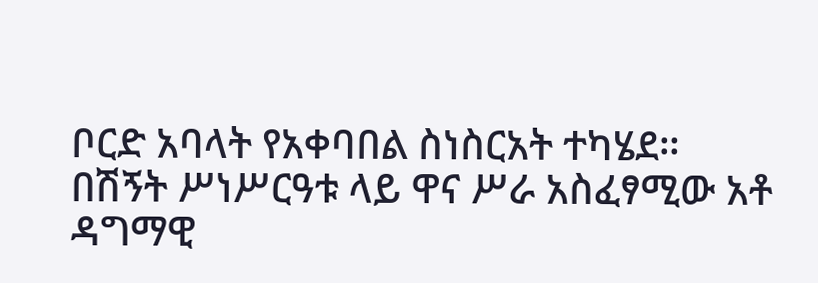ቦርድ አባላት የአቀባበል ስነስርአት ተካሄደ።
በሽኝት ሥነሥርዓቱ ላይ ዋና ሥራ አስፈፃሚው አቶ ዳግማዊ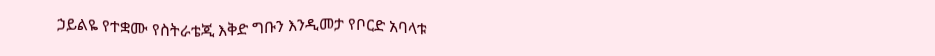ኃይልዬ የተቋሙ የስትራቴጂ እቅድ ግቡን እንዲመታ የቦርድ አባላቱ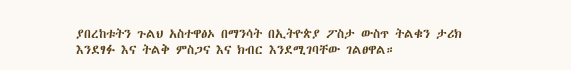ያበረከቱትን ጉልህ አስተዋፅኦ በማንሳት በኢትዮጵያ ፖስታ ውስጥ ትልቁን ታሪክ እንደፃፉ እና ትልቅ ምስጋና እና ክብር እንደሚገባቸው ገልፀዋል።